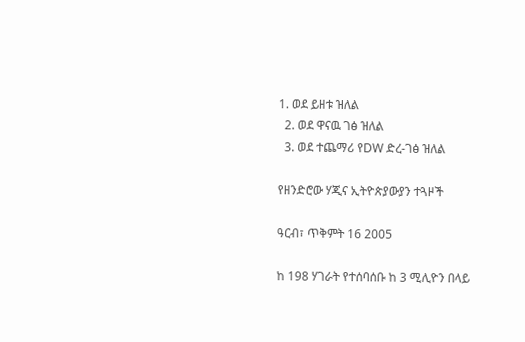1. ወደ ይዘቱ ዝለል
  2. ወደ ዋናዉ ገፅ ዝለል
  3. ወደ ተጨማሪ የDW ድረ-ገፅ ዝለል

የዘንድሮው ሃጂና ኢትዮጵያውያን ተጓዞች

ዓርብ፣ ጥቅምት 16 2005

ከ 198 ሃገራት የተሰባሰቡ ከ 3 ሚሊዮን በላይ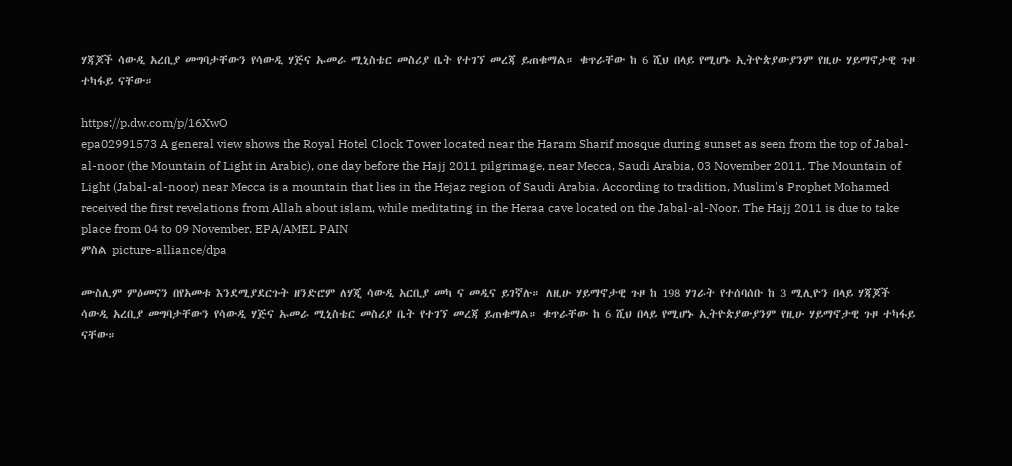ሃጃጆች ሳውዲ አረቢያ መግባታቸውን የሳውዲ ሃጅና ኡመራ ሚኒስቴር መስሪያ ቤት የተገኘ መረጃ ይጠቁማል። ቁጥራቸው ከ 6 ሺህ በላይ የሚሆኑ ኢትዮጵያውያንም የዚሁ ሃይማኖታዊ ጉዞ ተካፋይ ናቸው።

https://p.dw.com/p/16XwO
epa02991573 A general view shows the Royal Hotel Clock Tower located near the Haram Sharif mosque during sunset as seen from the top of Jabal-al-noor (the Mountain of Light in Arabic), one day before the Hajj 2011 pilgrimage, near Mecca, Saudi Arabia, 03 November 2011. The Mountain of Light (Jabal-al-noor) near Mecca is a mountain that lies in the Hejaz region of Saudi Arabia. According to tradition, Muslim's Prophet Mohamed received the first revelations from Allah about islam, while meditating in the Heraa cave located on the Jabal-al-Noor. The Hajj 2011 is due to take place from 04 to 09 November. EPA/AMEL PAIN
ምስል picture-alliance/dpa

ሙስሊም ምዕመናን በየአመቱ እንደሚያደርጉት ዘንድሮም ለሃጂ ሳውዲ አርቢያ መካ ና መዲና ይገኛሉ። ለዚሁ ሃይማኖታዊ ጉዞ ከ 198 ሃገራት የተሰባሰቡ ከ 3 ሚሊዮን በላይ ሃጃጆች ሳውዲ አረቢያ መግባታቸውን የሳውዲ ሃጅና ኡመራ ሚኒስቴር መስሪያ ቤት የተገኘ መረጃ ይጠቁማል። ቁጥራቸው ከ 6 ሺህ በላይ የሚሆኑ ኢትዮጵያውያንም የዚሁ ሃይማኖታዊ ጉዞ ተካፋይ ናቸው።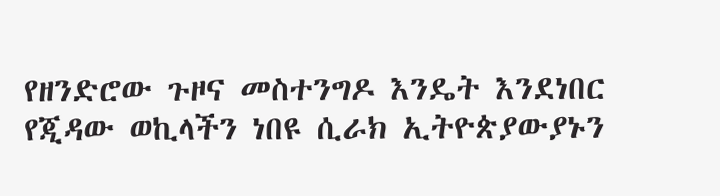የዘንድሮው ጉዞና መስተንግዶ እንዴት እንደነበር የጂዳው ወኪላችን ነበዩ ሲራክ ኢትዮጵያውያኑን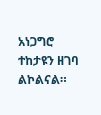አነጋግሮ ተከታዩን ዘገባ ልኮልናል።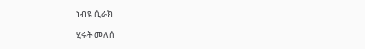ነብዩ ሲራክ

ሂሩት መለሰ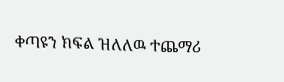ቀጣዩን ክፍል ዝለለዉ ተጨማሪ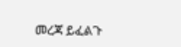መረጃ ይፈልጉ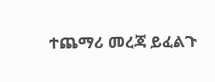ተጨማሪ መረጃ ይፈልጉ